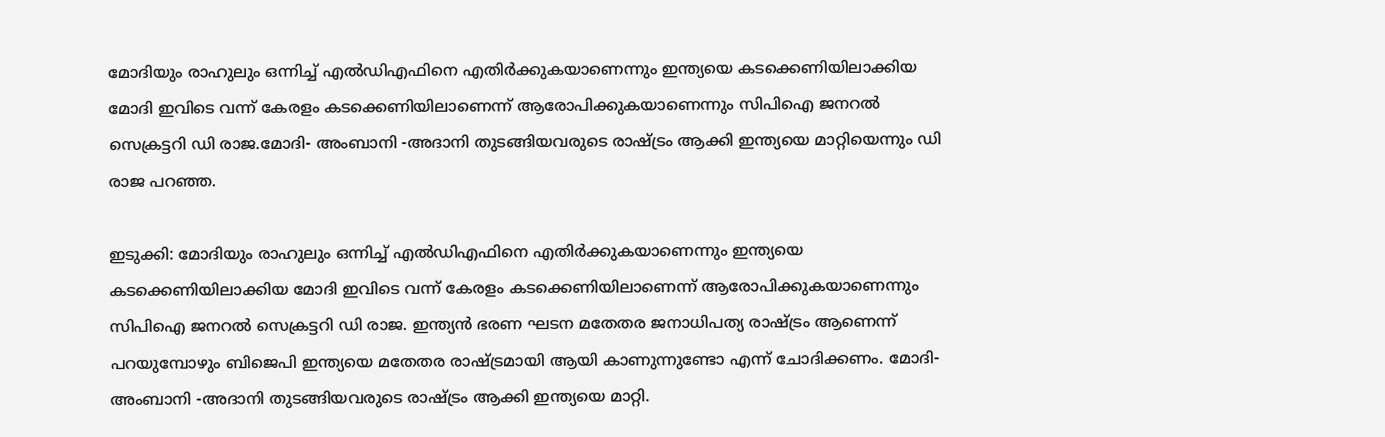മോദിയും രാഹുലും ഒന്നിച്ച് എൽഡിഎഫിനെ എതിര്‍ക്കുകയാണെന്നും ഇന്ത്യയെ കടക്കെണിയിലാക്കിയ മോദി ഇവിടെ വന്ന് കേരളം കടക്കെണിയിലാണെന്ന് ആരോപിക്കുകയാണെന്നും സിപിഐ ജനറൽ സെക്രട്ടറി ഡി രാജ.മോദി- അംബാനി -അദാനി തുടങ്ങിയവരുടെ രാഷ്ട്രം ആക്കി ഇന്ത്യയെ മാറ്റിയെന്നും ഡി രാജ പറഞ്ഞ.

ഇടുക്കി: മോദിയും രാഹുലും ഒന്നിച്ച് എൽഡിഎഫിനെ എതിര്‍ക്കുകയാണെന്നും ഇന്ത്യയെ കടക്കെണിയിലാക്കിയ മോദി ഇവിടെ വന്ന് കേരളം കടക്കെണിയിലാണെന്ന് ആരോപിക്കുകയാണെന്നും സിപിഐ ജനറൽ സെക്രട്ടറി ഡി രാജ. ഇന്ത്യൻ ഭരണ ഘടന മതേതര ജനാധിപത്യ രാഷ്ട്രം ആണെന്ന് പറയുമ്പോഴും ബിജെപി ഇന്ത്യയെ മതേതര രാഷ്ട്രമായി ആയി കാണുന്നുണ്ടോ എന്ന് ചോദിക്കണം. മോദി- അംബാനി -അദാനി തുടങ്ങിയവരുടെ രാഷ്ട്രം ആക്കി ഇന്ത്യയെ മാറ്റി.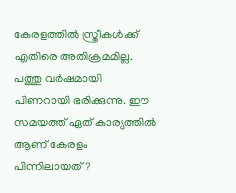കേരളത്തിൽ സ്ത്രീകൾക്ക് എതിരെ അതിക്രമമില്ല. പത്തു വർഷമായി പിണറായി ഭരിക്കുന്നു. ഈ സമയത്ത് ഏത് കാര്യത്തിൽ ആണ് കേരളം പിന്നിലായത്?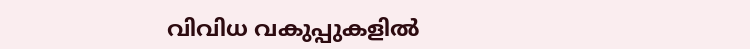വിവിധ വകുപ്പുകളിൽ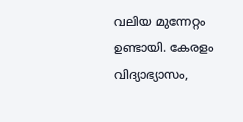വലിയ മുന്നേറ്റം ഉണ്ടായി. കേരളം വിദ്യാഭ്യാസം,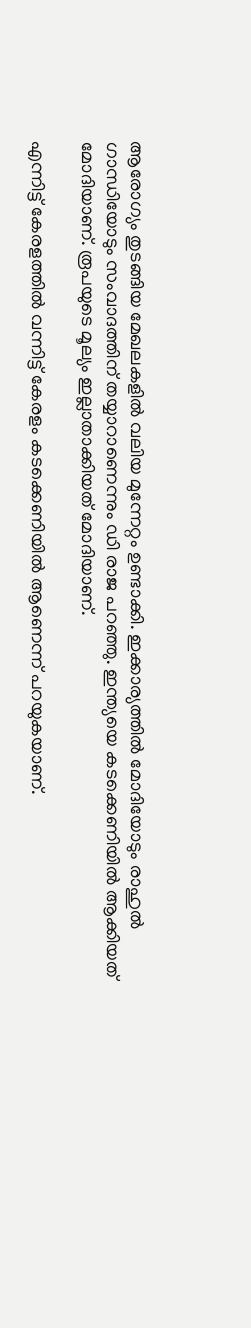ആരോഗ്യം തുടങ്ങിയ മേഖലകളിൽ വലിയ മുന്നേറ്റം ഉണ്ടാക്കി. ഇക്കാര്യത്തിൽ മോദിയോടും രാഹുൽ ഗാന്ധിയോടും സംവാദത്തിന് തയ്യാറാണെന്നും ഡി രാജ പറഞ്ഞു. ഇന്ത്യയെ കടക്കെണിയിൽ ആക്കിയത് മോദിയാണ്. രൂപയുടെ മൂല്യം ഇല്ലാതാക്കിയത് മോദിയാണ്.

എന്നിട്ട് കേരളത്തിൽ വന്നിട്ട് കേരളം കടക്കെണിയിൽ ആണെന്ന് പറയുകയാണ്.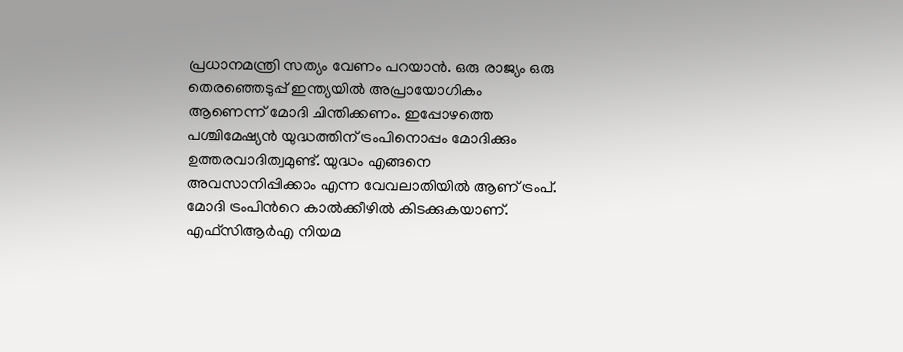പ്രധാനമന്ത്രി സത്യം വേണം പറയാൻ. ഒരു രാജ്യം ഒരു തെരഞ്ഞെടുപ്പ് ഇന്ത്യയിൽ അപ്രായോഗികം ആണെന്ന് മോദി ചിന്തിക്കണം. ഇപ്പോഴത്തെ പശ്ചിമേഷ്യൻ യുദ്ധത്തിന് ട്രംപിനൊപ്പം മോദിക്കും ഉത്തരവാദിത്വമുണ്ട്. യുദ്ധം എങ്ങനെ അവസാനിപ്പിക്കാം എന്ന വേവലാതിയിൽ ആണ് ട്രംപ്. മോദി ട്രംപിന്‍റെ കാൽക്കീഴിൽ കിടക്കുകയാണ്. എഫ്‍സിആര്‍എ നിയമ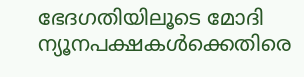ഭേദഗതിയിലൂടെ മോദി ന്യൂനപക്ഷകള്‍ക്കെതിരെ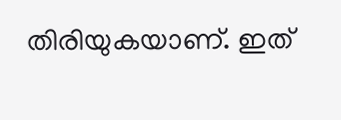തിരിയുകയാണ്. ഇത്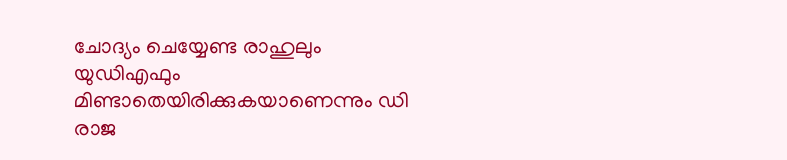ചോദ്യം ചെയ്യേണ്ട രാഹുലും യുഡിഎഫും മിണ്ടാതെയിരിക്കുകയാണെന്നും ഡി രാജ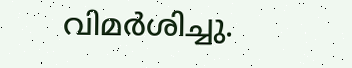വിമര്‍ശിച്ചു.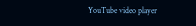YouTube video player